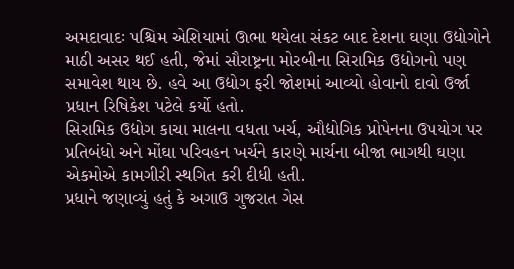અમદાવાદઃ પશ્ચિમ એશિયામાં ઊભા થયેલા સંકટ બાદ દેશના ઘણા ઉદ્યોગોને માઠી અસર થઈ હતી, જેમાં સૌરાષ્ટ્રના મોરબીના સિરામિક ઉદ્યોગનો પણ સમાવેશ થાય છે. હવે આ ઉદ્યોગ ફરી જોશમાં આવ્યો હોવાનો દાવો ઉર્જા પ્રધાન રિષિકેશ પટેલે કર્યો હતો.
સિરામિક ઉદ્યોગ કાચા માલના વધતા ખર્ચ, ઔદ્યોગિક પ્રોપેનના ઉપયોગ પર પ્રતિબંધો અને મોંઘા પરિવહન ખર્ચને કારણે માર્ચના બીજા ભાગથી ઘણા એકમોએ કામગીરી સ્થગિત કરી દીધી હતી.
પ્રધાને જણાવ્યું હતું કે અગાઉ ગુજરાત ગેસ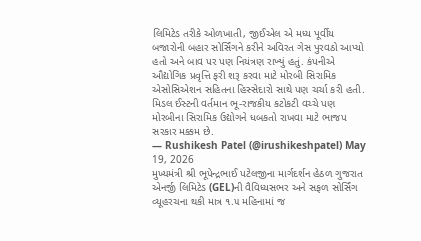લિમિટેડ તરીકે ઓળખાતી, જીઈએલ એ મધ્ય પૂર્વીય બજારોની બહાર સોર્સિંગને કરીને અવિરત ગેસ પુરવઠો આપ્યો હતો અને બાવ પર પણ નિયંત્રણ રાખ્યું હતું. કંપનીએ ઔદ્યોગિક પ્રવૃત્તિ ફરી શરૂ કરવા માટે મોરબી સિરામિક એસોસિએશન સહિતના હિસ્સેદારો સાથે પણ ચર્ચા કરી હતી.
મિડલ ઈસ્ટની વર્તમાન ભૂ-રાજકીય કટોકટી વચ્ચે પણ મોરબીના સિરામિક ઉદ્યોગને ધબકતો રાખવા માટે ભાજપ સરકાર મક્કમ છે.
— Rushikesh Patel (@irushikeshpatel) May 19, 2026
મુખ્યમંત્રી શ્રી ભૂપેન્દ્રભાઈ પટેલજીના માર્ગદર્શન હેઠળ ગુજરાત એનર્જી લિમિટેડ (GEL)ની વૈવિધ્યસભર અને સફળ સોર્સિંગ વ્યૂહરચના થકી માત્ર ૧.૫ મહિનામાં જ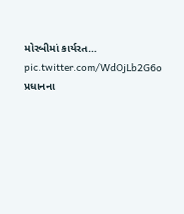મોરબીમાં કાર્યરત… pic.twitter.com/WdOjLb2G6o
પ્રધાનના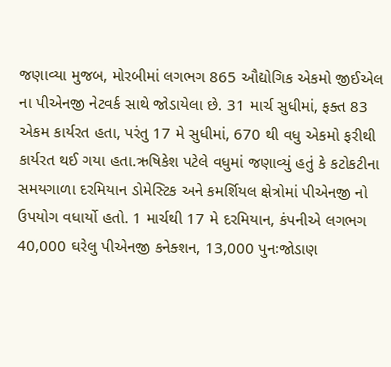જણાવ્યા મુજબ, મોરબીમાં લગભગ 865 ઔદ્યોગિક એકમો જીઈએલ ના પીએનજી નેટવર્ક સાથે જોડાયેલા છે. 31 માર્ચ સુધીમાં, ફક્ત 83 એકમ કાર્યરત હતા, પરંતુ 17 મે સુધીમાં, 670 થી વધુ એકમો ફરીથી કાર્યરત થઈ ગયા હતા.ઋષિકેશ પટેલે વધુમાં જણાવ્યું હતું કે કટોકટીના સમયગાળા દરમિયાન ડોમેસ્ટિક અને કમર્શિયલ ક્ષેત્રોમાં પીએનજી નો ઉપયોગ વધાર્યો હતો. 1 માર્ચથી 17 મે દરમિયાન, કંપનીએ લગભગ 40,000 ઘરેલુ પીએનજી કનેક્શન, 13,000 પુનઃજોડાણ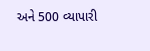અને 500 વ્યાપારી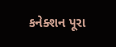કનેક્શન પૂરા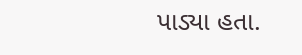પાડ્યા હતા.